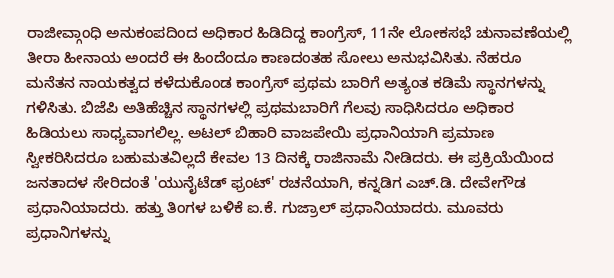ರಾಜೀವ್ಗಾಂಧಿ ಅನುಕಂಪದಿಂದ ಅಧಿಕಾರ ಹಿಡಿದಿದ್ದ ಕಾಂಗ್ರೆಸ್, 11ನೇ ಲೋಕಸಭೆ ಚುನಾವಣೆಯಲ್ಲಿ ತೀರಾ ಹೀನಾಯ ಅಂದರೆ ಈ ಹಿಂದೆಂದೂ ಕಾಣದಂತಹ ಸೋಲು ಅನುಭವಿಸಿತು. ನೆಹರೂ ಮನೆತನ ನಾಯಕತ್ವದ ಕಳೆದುಕೊಂಡ ಕಾಂಗ್ರೆಸ್ ಪ್ರಥಮ ಬಾರಿಗೆ ಅತ್ಯಂತ ಕಡಿಮೆ ಸ್ಥಾನಗಳನ್ನು ಗಳಿಸಿತು. ಬಿಜೆಪಿ ಅತಿಹೆಚ್ಚಿನ ಸ್ಥಾನಗಳಲ್ಲಿ ಪ್ರಥಮಬಾರಿಗೆ ಗೆಲವು ಸಾಧಿಸಿದರೂ ಅಧಿಕಾರ ಹಿಡಿಯಲು ಸಾಧ್ಯವಾಗಲಿಲ್ಲ. ಅಟಲ್ ಬಿಹಾರಿ ವಾಜಪೇಯಿ ಪ್ರಧಾನಿಯಾಗಿ ಪ್ರಮಾಣ ಸ್ವೀಕರಿಸಿದರೂ ಬಹುಮತವಿಲ್ಲದೆ ಕೇವಲ 13 ದಿನಕ್ಕೆ ರಾಜಿನಾಮೆ ನೀಡಿದರು. ಈ ಪ್ರಕ್ರಿಯೆಯಿಂದ ಜನತಾದಳ ಸೇರಿದಂತೆ 'ಯುನೈಟೆಡ್ ಫ್ರಂಟ್' ರಚನೆಯಾಗಿ, ಕನ್ನಡಿಗ ಎಚ್.ಡಿ. ದೇವೇಗೌಡ ಪ್ರಧಾನಿಯಾದರು. ಹತ್ತು ತಿಂಗಳ ಬಳಿಕೆ ಐ.ಕೆ. ಗುಜ್ರಾಲ್ ಪ್ರಧಾನಿಯಾದರು. ಮೂವರು ಪ್ರಧಾನಿಗಳನ್ನು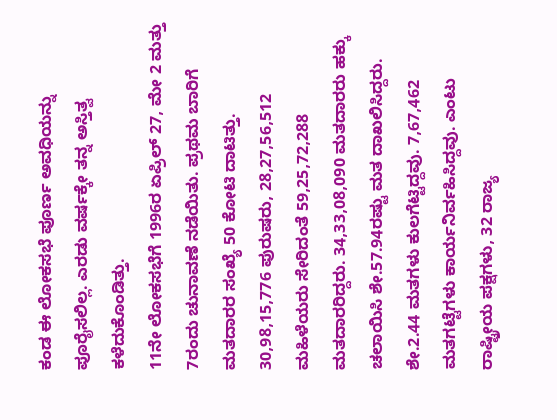ಕಂಡ ಈ ಲೋಕಸಭೆ ಪೂರ್ಣ ಅವಧಿಯನ್ನು ಪೂರೈಸಲಿಲ್ಲ. ಎರಡು ವರ್ಷಕ್ಕೇ ತನ್ನ ಅಸ್ತಿತ್ವ ಕಳೆದುಕೊಂಡಿತ್ತು.
11ನೇ ಲೋಕಸಭೆಗೆ 1996ರ ಏಪ್ರಿಲ್ 27, ಮೇ 2 ಮತ್ತು 7ರಂದು ಚುನಾವಣೆ ನಡೆಯಿತು. ಪ್ರಥಮ ಬಾರಿಗೆ ಮತದಾರರ ಸಂಖ್ಯೆ 50 ಕೋಟಿ ದಾಟಿತ್ತು. 30,98,15,776 ಪುರುಷರು, 28,27,56,512 ಮಹಿಳೆಯರು ಸೇರಿದಂತೆ 59,25,72,288 ಮತದಾರರಿದ್ದರು. 34,33,08,090 ಮತದಾರರು ಹಕ್ಕು ಚಲಾಯಿಸಿ ಶೇ.57.94ರಷ್ಟು ಮತ ದಾಖಲಿಸಿದ್ದರು. ಶೇ.2.44 ಮತಗಳು ಕುಲಗೆಟ್ಟಿದ್ದವು. 7,67,462 ಮತಗಟ್ಟೆಗಳು ಕಾರ್ಯನಿರ್ವಹಿಸಿದ್ದವು. ಎಂಟು ರಾಷ್ಟ್ರೀಯ ಪಕ್ಷಗಳು, 32 ರಾಜ್ಯ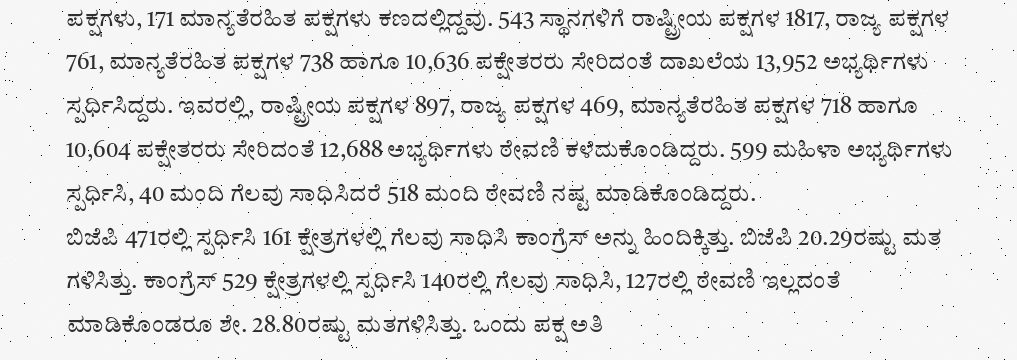ಪಕ್ಷಗಳು, 171 ಮಾನ್ಯತೆರಹಿತ ಪಕ್ಷಗಳು ಕಣದಲ್ಲಿದ್ದವು. 543 ಸ್ಥಾನಗಳಿಗೆ ರಾಷ್ಟ್ರೀಯ ಪಕ್ಷಗಳ 1817, ರಾಜ್ಯ ಪಕ್ಷಗಳ 761, ಮಾನ್ಯತೆರಹಿತ ಪಕ್ಷಗಳ 738 ಹಾಗೂ 10,636 ಪಕ್ಷೇತರರು ಸೇರಿದಂತೆ ದಾಖಲೆಯ 13,952 ಅಭ್ಯರ್ಥಿಗಳು ಸ್ಪರ್ಧಿಸಿದ್ದರು. ಇವರಲ್ಲಿ, ರಾಷ್ಟ್ರೀಯ ಪಕ್ಷಗಳ 897, ರಾಜ್ಯ ಪಕ್ಷಗಳ 469, ಮಾನ್ಯತೆರಹಿತ ಪಕ್ಷಗಳ 718 ಹಾಗೂ 10,604 ಪಕ್ಷೇತರರು ಸೇರಿದಂತೆ 12,688 ಅಭ್ಯರ್ಥಿಗಳು ಠೇವಣಿ ಕಳೆದುಕೊಂಡಿದ್ದರು. 599 ಮಹಿಳಾ ಅಭ್ಯರ್ಥಿಗಳು ಸ್ಪರ್ಧಿಸಿ, 40 ಮಂದಿ ಗೆಲವು ಸಾಧಿಸಿದರೆ 518 ಮಂದಿ ಠೇವಣಿ ನಷ್ಟ ಮಾಡಿಕೊಂಡಿದ್ದರು.
ಬಿಜೆಪಿ 471ರಲ್ಲಿ ಸ್ಪರ್ಧಿಸಿ 161 ಕ್ಷೇತ್ರಗಳಲ್ಲಿ ಗೆಲವು ಸಾಧಿಸಿ ಕಾಂಗ್ರೆಸ್ ಅನ್ನು ಹಿಂದಿಕ್ಕಿತ್ತು. ಬಿಜೆಪಿ 20.29ರಷ್ಟು ಮತ ಗಳಿಸಿತ್ತು. ಕಾಂಗ್ರೆಸ್ 529 ಕ್ಷೇತ್ರಗಳಲ್ಲಿ ಸ್ಪರ್ಧಿಸಿ 140ರಲ್ಲಿ ಗೆಲವು ಸಾಧಿಸಿ, 127ರಲ್ಲಿ ಠೇವಣಿ ಇಲ್ಲದಂತೆ ಮಾಡಿಕೊಂಡರೂ ಶೇ. 28.80ರಷ್ಟು ಮತಗಳಿಸಿತ್ತು. ಒಂದು ಪಕ್ಷ ಅತಿ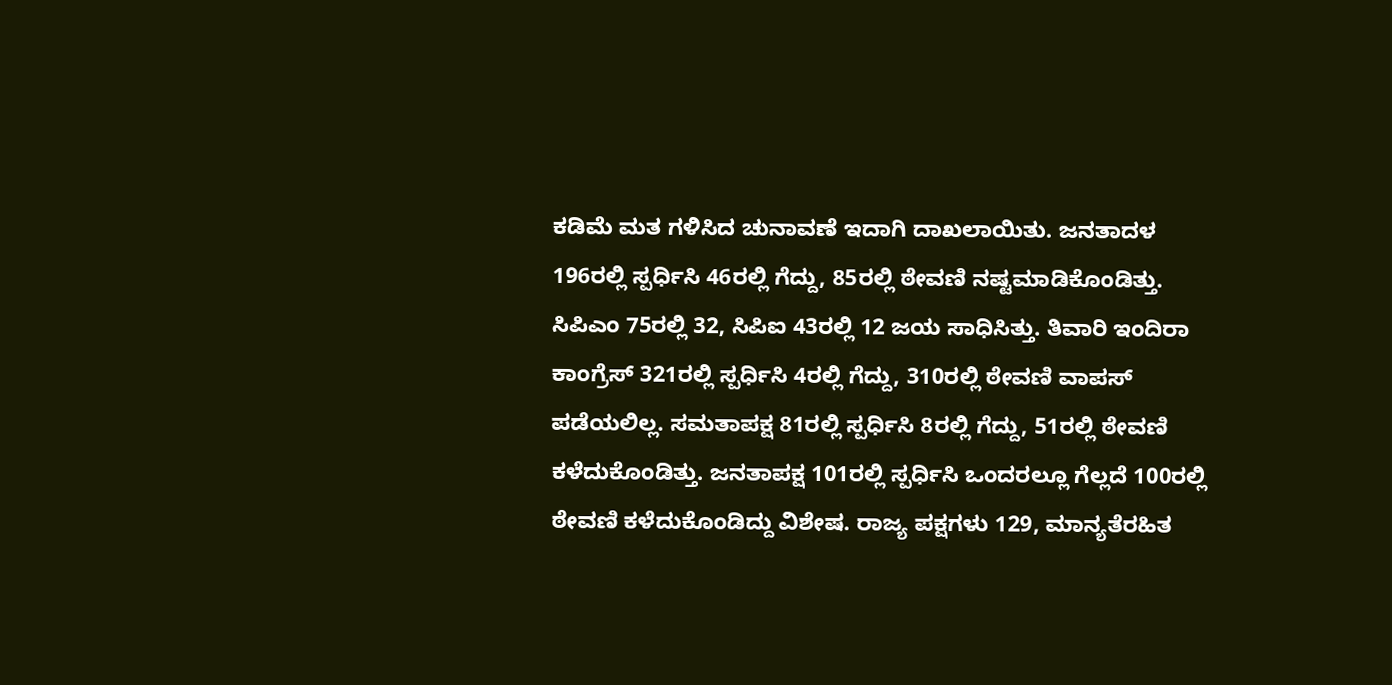ಕಡಿಮೆ ಮತ ಗಳಿಸಿದ ಚುನಾವಣೆ ಇದಾಗಿ ದಾಖಲಾಯಿತು. ಜನತಾದಳ 196ರಲ್ಲಿ ಸ್ಪರ್ಧಿಸಿ 46ರಲ್ಲಿ ಗೆದ್ದು, 85ರಲ್ಲಿ ಠೇವಣಿ ನಷ್ಟಮಾಡಿಕೊಂಡಿತ್ತು. ಸಿಪಿಎಂ 75ರಲ್ಲಿ 32, ಸಿಪಿಐ 43ರಲ್ಲಿ 12 ಜಯ ಸಾಧಿಸಿತ್ತು. ತಿವಾರಿ ಇಂದಿರಾ ಕಾಂಗ್ರೆಸ್ 321ರಲ್ಲಿ ಸ್ಪರ್ಧಿಸಿ 4ರಲ್ಲಿ ಗೆದ್ದು, 310ರಲ್ಲಿ ಠೇವಣಿ ವಾಪಸ್ ಪಡೆಯಲಿಲ್ಲ. ಸಮತಾಪಕ್ಷ 81ರಲ್ಲಿ ಸ್ಪರ್ಧಿಸಿ 8ರಲ್ಲಿ ಗೆದ್ದು, 51ರಲ್ಲಿ ಠೇವಣಿ ಕಳೆದುಕೊಂಡಿತ್ತು. ಜನತಾಪಕ್ಷ 101ರಲ್ಲಿ ಸ್ಪರ್ಧಿಸಿ ಒಂದರಲ್ಲೂ ಗೆಲ್ಲದೆ 100ರಲ್ಲಿ ಠೇವಣಿ ಕಳೆದುಕೊಂಡಿದ್ದು ವಿಶೇಷ. ರಾಜ್ಯ ಪಕ್ಷಗಳು 129, ಮಾನ್ಯತೆರಹಿತ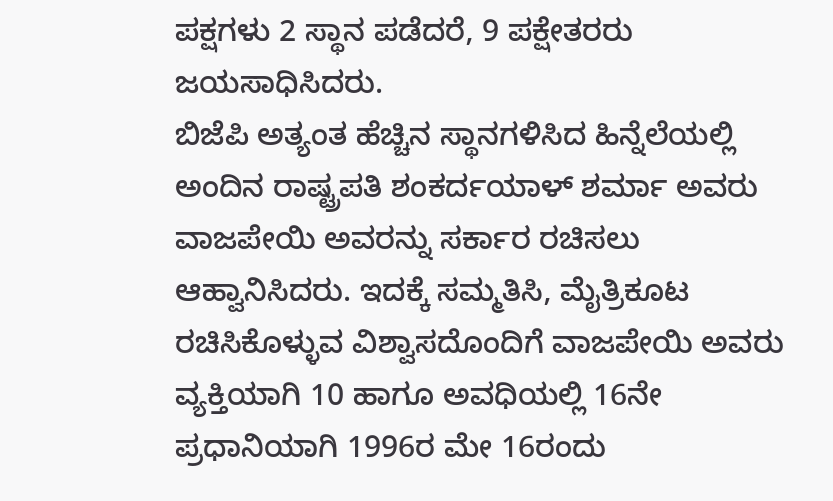ಪಕ್ಷಗಳು 2 ಸ್ಥಾನ ಪಡೆದರೆ, 9 ಪಕ್ಷೇತರರು ಜಯಸಾಧಿಸಿದರು.
ಬಿಜೆಪಿ ಅತ್ಯಂತ ಹೆಚ್ಚಿನ ಸ್ಥಾನಗಳಿಸಿದ ಹಿನ್ನೆಲೆಯಲ್ಲಿ ಅಂದಿನ ರಾಷ್ಟ್ರಪತಿ ಶಂಕರ್ದಯಾಳ್ ಶರ್ಮಾ ಅವರು ವಾಜಪೇಯಿ ಅವರನ್ನು ಸರ್ಕಾರ ರಚಿಸಲು ಆಹ್ವಾನಿಸಿದರು. ಇದಕ್ಕೆ ಸಮ್ಮತಿಸಿ, ಮೈತ್ರಿಕೂಟ ರಚಿಸಿಕೊಳ್ಳುವ ವಿಶ್ವಾಸದೊಂದಿಗೆ ವಾಜಪೇಯಿ ಅವರು ವ್ಯಕ್ತಿಯಾಗಿ 10 ಹಾಗೂ ಅವಧಿಯಲ್ಲಿ 16ನೇ ಪ್ರಧಾನಿಯಾಗಿ 1996ರ ಮೇ 16ರಂದು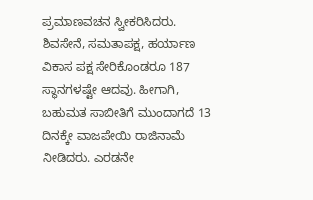ಪ್ರಮಾಣವಚನ ಸ್ವೀಕರಿಸಿದರು. ಶಿವಸೇನೆ, ಸಮತಾಪಕ್ಷ, ಹರ್ಯಾಣ ವಿಕಾಸ ಪಕ್ಷ ಸೇರಿಕೊಂಡರೂ 187 ಸ್ಥಾನಗಳಷ್ಟೇ ಆದವು. ಹೀಗಾಗಿ, ಬಹುಮತ ಸಾಬೀತಿಗೆ ಮುಂದಾಗದೆ 13 ದಿನಕ್ಕೇ ವಾಜಪೇಯಿ ರಾಜಿನಾಮೆ ನೀಡಿದರು. ಎರಡನೇ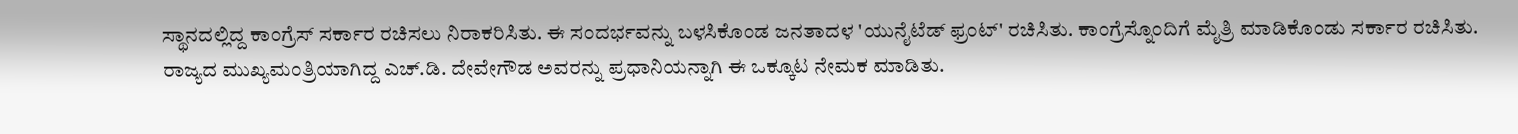ಸ್ಥಾನದಲ್ಲಿದ್ದ ಕಾಂಗ್ರೆಸ್ ಸರ್ಕಾರ ರಚಿಸಲು ನಿರಾಕರಿಸಿತು. ಈ ಸಂದರ್ಭವನ್ನು ಬಳಸಿಕೊಂಡ ಜನತಾದಳ 'ಯುನೈಟೆಡ್ ಫ್ರಂಟ್' ರಚಿಸಿತು. ಕಾಂಗ್ರೆಸ್ನೊಂದಿಗೆ ಮೈತ್ರಿ ಮಾಡಿಕೊಂಡು ಸರ್ಕಾರ ರಚಿಸಿತು. ರಾಜ್ಯದ ಮುಖ್ಯಮಂತ್ರಿಯಾಗಿದ್ದ ಎಚ್.ಡಿ. ದೇವೇಗೌಡ ಅವರನ್ನು ಪ್ರಧಾನಿಯನ್ನಾಗಿ ಈ ಒಕ್ಕೂಟ ನೇಮಕ ಮಾಡಿತು.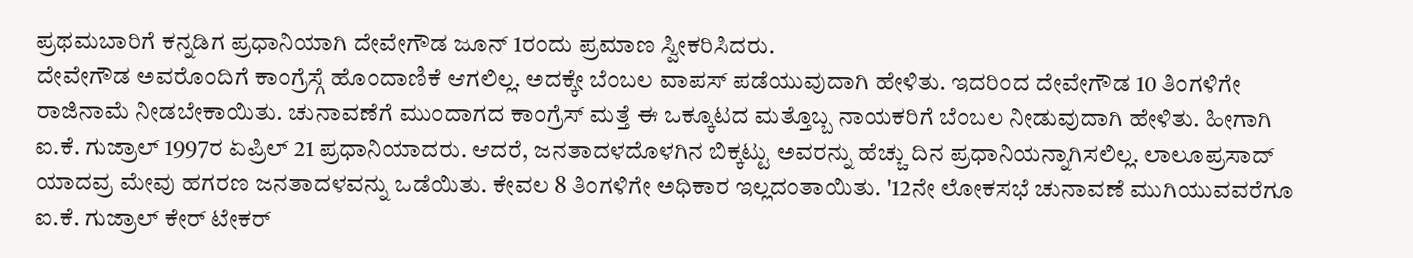ಪ್ರಥಮಬಾರಿಗೆ ಕನ್ನಡಿಗ ಪ್ರಧಾನಿಯಾಗಿ ದೇವೇಗೌಡ ಜೂನ್ 1ರಂದು ಪ್ರಮಾಣ ಸ್ವೀಕರಿಸಿದರು.
ದೇವೇಗೌಡ ಅವರೊಂದಿಗೆ ಕಾಂಗ್ರೆಸ್ಗೆ ಹೊಂದಾಣಿಕೆ ಆಗಲಿಲ್ಲ. ಅದಕ್ಕೇ ಬೆಂಬಲ ವಾಪಸ್ ಪಡೆಯುವುದಾಗಿ ಹೇಳಿತು. ಇದರಿಂದ ದೇವೇಗೌಡ 10 ತಿಂಗಳಿಗೇ ರಾಜಿನಾಮೆ ನೀಡಬೇಕಾಯಿತು. ಚುನಾವಣೆಗೆ ಮುಂದಾಗದ ಕಾಂಗ್ರೆಸ್ ಮತ್ತೆ ಈ ಒಕ್ಕೂಟದ ಮತ್ತೊಬ್ಬ ನಾಯಕರಿಗೆ ಬೆಂಬಲ ನೀಡುವುದಾಗಿ ಹೇಳಿತು. ಹೀಗಾಗಿ ಐ.ಕೆ. ಗುಜ್ರಾಲ್ 1997ರ ಏಪ್ರಿಲ್ 21 ಪ್ರಧಾನಿಯಾದರು. ಆದರೆ, ಜನತಾದಳದೊಳಗಿನ ಬಿಕ್ಕಟ್ಟು ಅವರನ್ನು ಹೆಚ್ಚು ದಿನ ಪ್ರಧಾನಿಯನ್ನಾಗಿಸಲಿಲ್ಲ. ಲಾಲೂಪ್ರಸಾದ್ ಯಾದವ್ರ ಮೇವು ಹಗರಣ ಜನತಾದಳವನ್ನು ಒಡೆಯಿತು. ಕೇವಲ 8 ತಿಂಗಳಿಗೇ ಅಧಿಕಾರ ಇಲ್ಲದಂತಾಯಿತು. '12ನೇ ಲೋಕಸಭೆ ಚುನಾವಣೆ ಮುಗಿಯುವವರೆಗೂ ಐ.ಕೆ. ಗುಜ್ರಾಲ್ ಕೇರ್ ಟೇಕರ್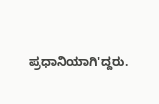ಪ್ರಧಾನಿಯಾಗಿ'ದ್ದರು.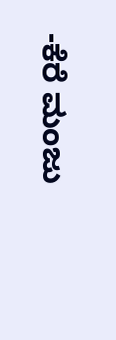-ಕೆರೆ ಮಂಜು